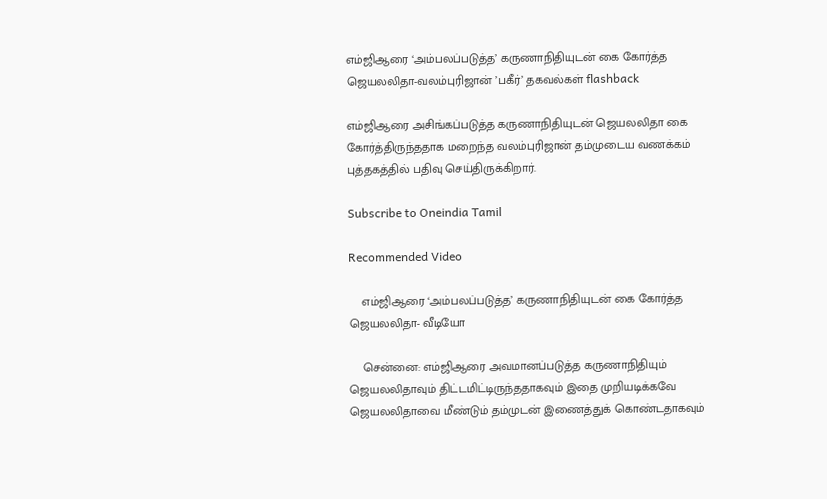எம்ஜிஆரை ‘அம்பலப்படுத்த’ கருணாநிதியுடன் கை கோர்த்த ஜெயலலிதா-வலம்புரிஜான் ’பகீர்’ தகவல்கள் flashback

எம்ஜிஆரை அசிங்கப்படுத்த கருணாநிதியுடன் ஜெயலலிதா கை கோர்த்திருந்ததாக மறைந்த வலம்புரிஜான் தம்முடைய வணக்கம் புத்தகத்தில் பதிவு செய்திருக்கிறார்.

Subscribe to Oneindia Tamil

Recommended Video

    எம்ஜிஆரை ‘அம்பலப்படுத்த’ கருணாநிதியுடன் கை கோர்த்த ஜெயலலிதா- வீடியோ

    சென்னை: எம்ஜிஆரை அவமானப்படுத்த கருணாநிதியும் ஜெயலலிதாவும் திட்டமிட்டிருந்ததாகவும் இதை முறியடிக்கவே ஜெயலலிதாவை மீண்டும் தம்முடன் இணைத்துக் கொண்டதாகவும்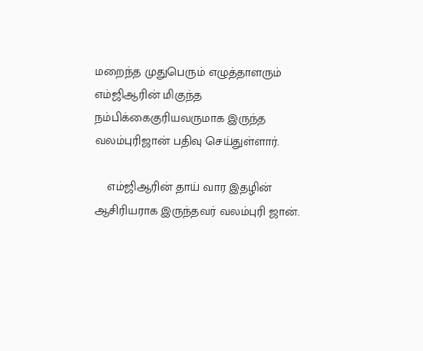மறைந்த முதுபெரும் எழுத்தாளரும் எம்ஜிஆரின் மிகுந்த நம்பிக்கைகுரியவருமாக இருந்த வலம்புரிஜான் பதிவு செய்துள்ளார்.

    எம்ஜிஆரின் தாய் வார இதழின் ஆசிரியராக இருந்தவர் வலம்புரி ஜான்.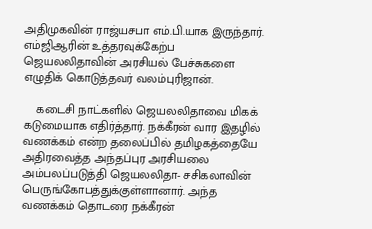அதிமுகவின் ராஜ்யசபா எம்.பி.யாக இருந்தார். எம்ஜிஆரின் உத்தரவுக்கேற்ப ஜெயலலிதாவின் அரசியல் பேச்சுகளை எழுதிக் கொடுத்தவர் வலம்புரிஜான்.

    கடைசி நாட்களில் ஜெயலலிதாவை மிகக் கடுமையாக எதிர்த்தார். நக்கீரன் வார இதழில் வணக்கம் என்ற தலைப்பில் தமிழகத்தையே அதிரவைத்த அந்தப்புர அரசியலை அம்பலப்படுத்தி ஜெயலலிதா- சசிகலாவின் பெருங்கோபத்துக்குள்ளானார். அந்த வணக்கம் தொடரை நக்கீரன்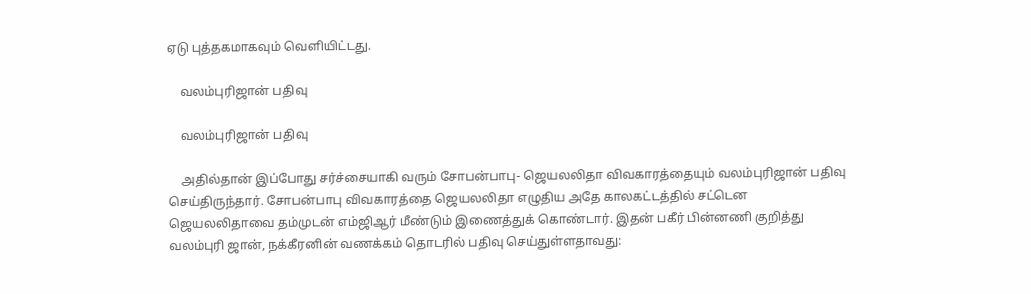ஏடு புத்தகமாகவும் வெளியிட்டது.

    வலம்புரிஜான் பதிவு

    வலம்புரிஜான் பதிவு

    அதில்தான் இப்போது சர்ச்சையாகி வரும் சோபன்பாபு- ஜெயலலிதா விவகாரத்தையும் வலம்புரிஜான் பதிவு செய்திருந்தார். சோபன்பாபு விவகாரத்தை ஜெயலலிதா எழுதிய அதே காலகட்டத்தில் சட்டென ஜெயலலிதாவை தம்முடன் எம்ஜிஆர் மீண்டும் இணைத்துக் கொண்டார். இதன் பகீர் பின்னணி குறித்து வலம்புரி ஜான், நக்கீரனின் வணக்கம் தொடரில் பதிவு செய்துள்ளதாவது: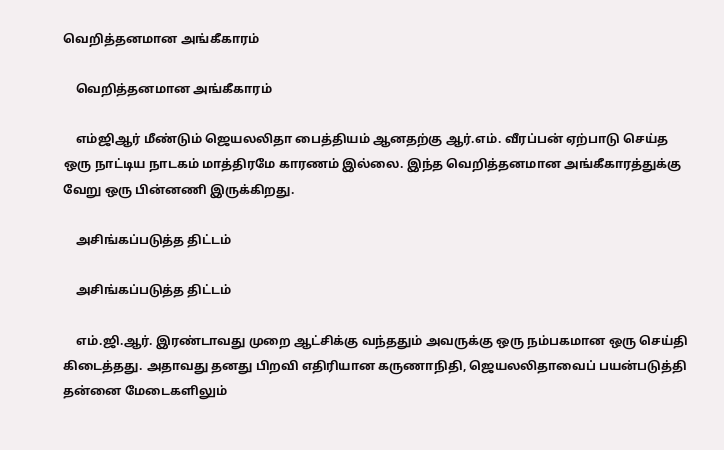வெறித்தனமான அங்கீகாரம்

    வெறித்தனமான அங்கீகாரம்

    எம்ஜிஆர் மீண்டும் ஜெயலலிதா பைத்தியம் ஆனதற்கு ஆர்.எம். வீரப்பன் ஏற்பாடு செய்த ஒரு நாட்டிய நாடகம் மாத்திரமே காரணம் இல்லை. இந்த வெறித்தனமான அங்கீகாரத்துக்கு வேறு ஒரு பின்னணி இருக்கிறது.

    அசிங்கப்படுத்த திட்டம்

    அசிங்கப்படுத்த திட்டம்

    எம்.ஜி.ஆர். இரண்டாவது முறை ஆட்சிக்கு வந்ததும் அவருக்கு ஒரு நம்பகமான ஒரு செய்தி கிடைத்தது. அதாவது தனது பிறவி எதிரியான கருணாநிதி, ஜெயலலிதாவைப் பயன்படுத்தி தன்னை மேடைகளிலும்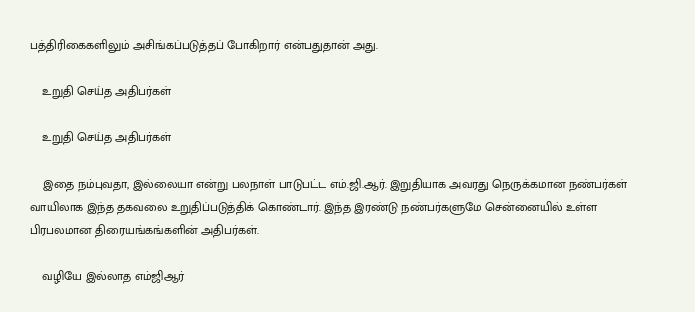பத்திரிகைகளிலும் அசிங்கப்படுத்தப் போகிறார் என்பதுதான் அது.

    உறுதி செய்த அதிபர்கள்

    உறுதி செய்த அதிபர்கள்

    இதை நம்புவதா, இல்லையா என்று பலநாள் பாடுபட்ட எம்.ஜி.ஆர். இறுதியாக அவரது நெருக்கமான நண்பர்கள் வாயிலாக இந்த தகவலை உறுதிப்படுத்திக் கொண்டார். இந்த இரண்டு நண்பர்களுமே சென்னையில் உள்ள பிரபலமான திரையங்கங்களின் அதிபர்கள்.

    வழியே இல்லாத எம்ஜிஆர்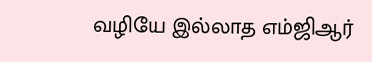வழியே இல்லாத எம்ஜிஆர்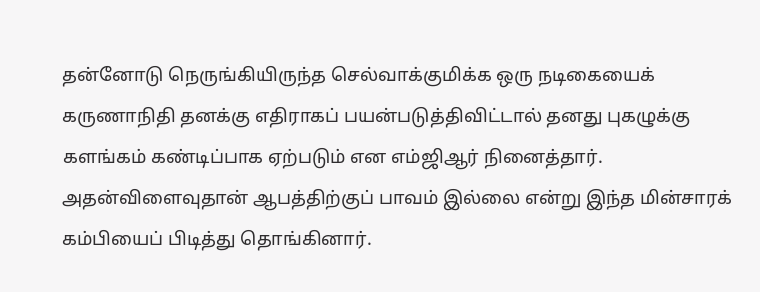தன்னோடு நெருங்கியிருந்த செல்வாக்குமிக்க ஒரு நடிகையைக் கருணாநிதி தனக்கு எதிராகப் பயன்படுத்திவிட்டால் தனது புகழுக்கு களங்கம் கண்டிப்பாக ஏற்படும் என எம்ஜிஆர் நினைத்தார். அதன்விளைவுதான் ஆபத்திற்குப் பாவம் இல்லை என்று இந்த மின்சாரக் கம்பியைப் பிடித்து தொங்கினார்.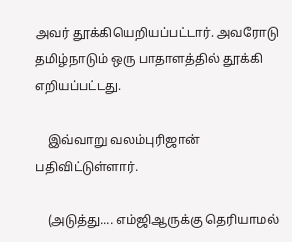அவர் தூக்கியெறியப்பட்டார். அவரோடு தமிழ்நாடும் ஒரு பாதாளத்தில் தூக்கி எறியப்பட்டது.

    இவ்வாறு வலம்புரிஜான் பதிவிட்டுள்ளார்.

    (அடுத்து.... எம்ஜிஆருக்கு தெரியாமல்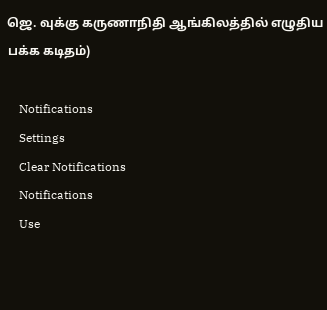ஜெ. வுக்கு கருணாநிதி ஆங்கிலத்தில் எழுதிய பக்க கடிதம்)

    Notifications
    Settings
    Clear Notifications
    Notifications
    Use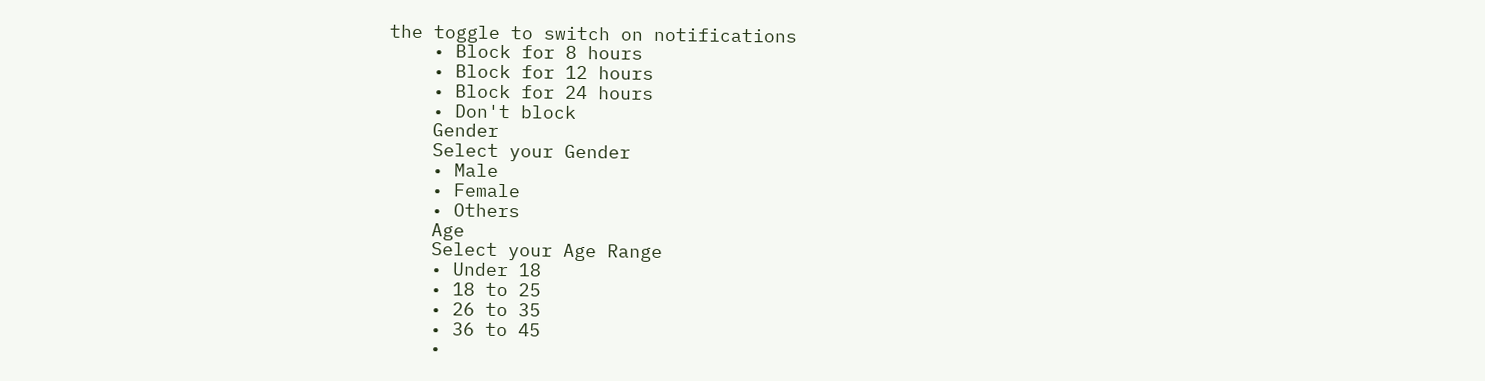the toggle to switch on notifications
    • Block for 8 hours
    • Block for 12 hours
    • Block for 24 hours
    • Don't block
    Gender
    Select your Gender
    • Male
    • Female
    • Others
    Age
    Select your Age Range
    • Under 18
    • 18 to 25
    • 26 to 35
    • 36 to 45
    •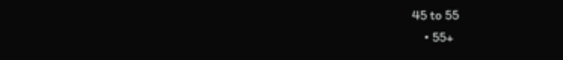45 to 55
    • 55+